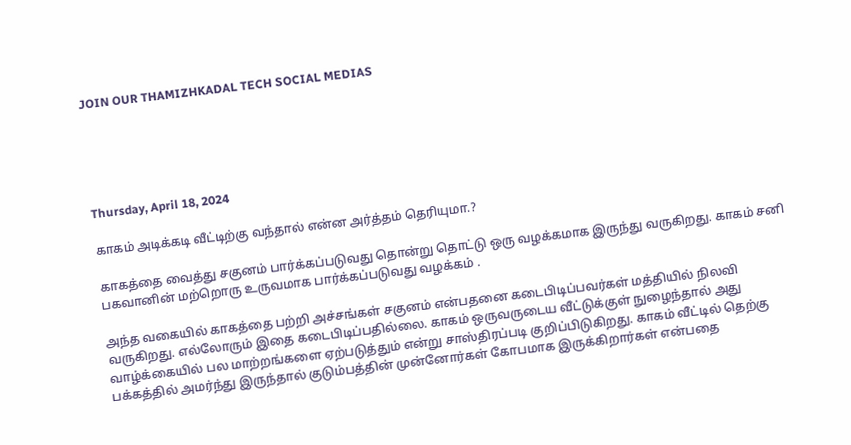JOIN OUR THAMIZHKADAL TECH SOCIAL MEDIAS





Thursday, April 18, 2024

காகம் அடிக்கடி வீட்டிற்கு வந்தால் என்ன அர்த்தம் தெரியுமா.?

காகத்தை வைத்து சகுனம் பார்க்கப்படுவது தொன்று தொட்டு ஒரு வழக்கமாக இருந்து வருகிறது. காகம் சனி பகவானின் மற்றொரு உருவமாக பார்க்கப்படுவது வழக்கம் .

அந்த வகையில் காகத்தை பற்றி அச்சங்கள் சகுனம் என்பதனை கடைபிடிப்பவர்கள் மத்தியில் நிலவி வருகிறது. எல்லோரும் இதை கடைபிடிப்பதில்லை. காகம் ஒருவருடைய வீட்டுக்குள் நுழைந்தால் அது வாழ்க்கையில் பல மாற்றங்களை ஏற்படுத்தும் என்று சாஸ்திரப்படி குறிப்பிடுகிறது. காகம் வீட்டில் தெற்கு பக்கத்தில் அமர்ந்து இருந்தால் குடும்பத்தின் முன்னோர்கள் கோபமாக இருக்கிறார்கள் என்பதை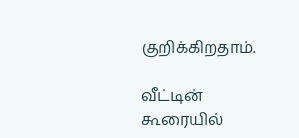குறிக்கிறதாம்.

வீட்டின் கூரையில்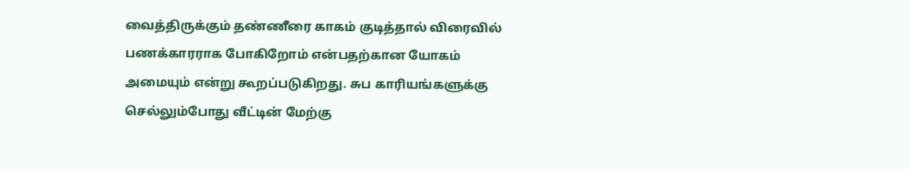வைத்திருக்கும் தண்ணீரை காகம் குடித்தால் விரைவில் பணக்காரராக போகிறோம் என்பதற்கான யோகம் அமையும் என்று கூறப்படுகிறது. சுப காரியங்களுக்கு செல்லும்போது வீட்டின் மேற்கு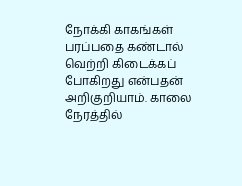நோக்கி காகங்கள் பரப்பதை கண்டால் வெற்றி கிடைக்கப் போகிறது என்பதன் அறிகுறியாம். காலை நேரத்தில்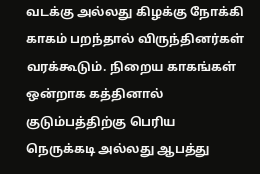வடக்கு அல்லது கிழக்கு நோக்கி காகம் பறந்தால் விருந்தினர்கள் வரக்கூடும். நிறைய காகங்கள் ஒன்றாக கத்தினால் குடும்பத்திற்கு பெரிய நெருக்கடி அல்லது ஆபத்து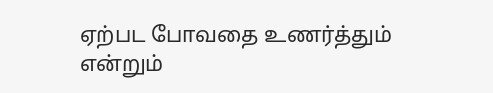ஏற்பட போவதை உணர்த்தும் என்றும்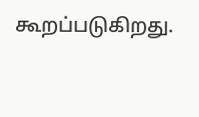கூறப்படுகிறது.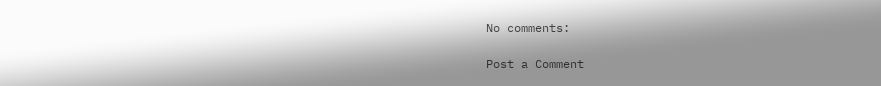No comments:

Post a Comment